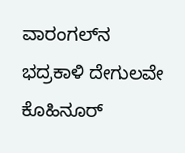ವಾರಂಗಲ್‌ನ ಭದ್ರಕಾಳಿ ದೇಗುಲವೇ ಕೊಹಿನೂರ್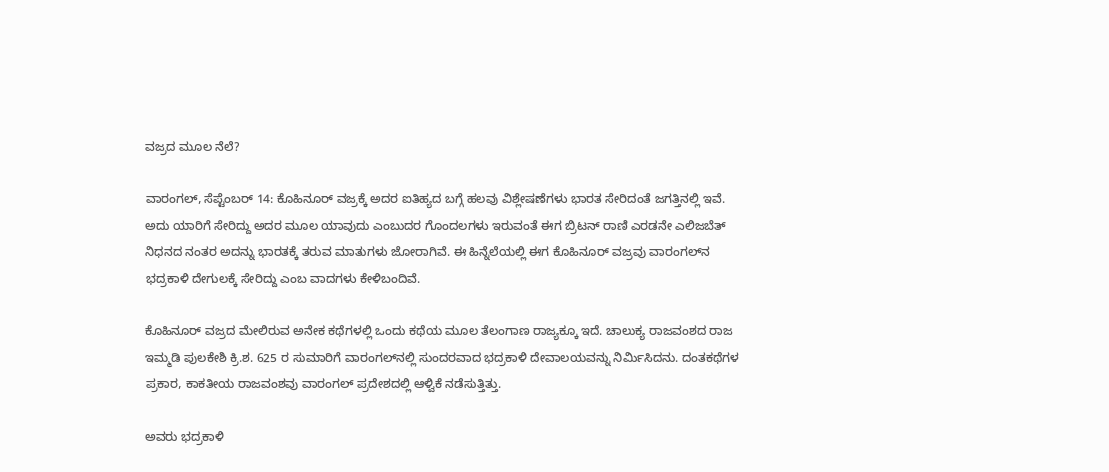ವಜ್ರದ ಮೂಲ ನೆಲೆ?

ವಾರಂಗಲ್‌, ಸೆಪ್ಟೆಂಬರ್‌ 14: ಕೊಹಿನೂರ್ ವಜ್ರಕ್ಕೆ ಅದರ ಐತಿಹ್ಯದ ಬಗ್ಗೆ ಹಲವು ವಿಶ್ಲೇಷಣೆಗಳು ಭಾರತ ಸೇರಿದಂತೆ ಜಗತ್ತಿನಲ್ಲಿ ಇವೆ. ಅದು ಯಾರಿಗೆ ಸೇರಿದ್ದು ಅದರ ಮೂಲ ಯಾವುದು ಎಂಬುದರ ಗೊಂದಲಗಳು ಇರುವಂತೆ ಈಗ ಬ್ರಿಟನ್ ರಾಣಿ ಎರಡನೇ ಎಲಿಜಬೆತ್‌ ನಿಧನದ ನಂತರ ಅದನ್ನು ಭಾರತಕ್ಕೆ ತರುವ ಮಾತುಗಳು ಜೋರಾಗಿವೆ. ಈ ಹಿನ್ನೆಲೆಯಲ್ಲಿ ಈಗ ಕೊಹಿನೂರ್‌ ವಜ್ರವು ವಾರಂಗಲ್‌ನ ಭದ್ರಕಾಳಿ ದೇಗುಲಕ್ಕೆ ಸೇರಿದ್ದು ಎಂಬ ವಾದಗಳು ಕೇಳಿಬಂದಿವೆ.

ಕೊಹಿನೂರ್‌ ವಜ್ರದ ಮೇಲಿರುವ ಅನೇಕ ಕಥೆಗಳಲ್ಲಿ ಒಂದು ಕಥೆಯ ಮೂಲ ತೆಲಂಗಾಣ ರಾಜ್ಯಕ್ಕೂ ಇದೆ. ಚಾಲುಕ್ಯ ರಾಜವಂಶದ ರಾಜ ಇಮ್ಮಡಿ ಪುಲಕೇಶಿ ಕ್ರಿ.ಶ. 625 ರ ಸುಮಾರಿಗೆ ವಾರಂಗಲ್‌ನಲ್ಲಿ ಸುಂದರವಾದ ಭದ್ರಕಾಳಿ ದೇವಾಲಯವನ್ನು ನಿರ್ಮಿಸಿದನು. ದಂತಕಥೆಗಳ ಪ್ರಕಾರ, ಕಾಕತೀಯ ರಾಜವಂಶವು ವಾರಂಗಲ್ ಪ್ರದೇಶದಲ್ಲಿ ಆಳ್ವಿಕೆ ನಡೆಸುತ್ತಿತ್ತು.

ಅವರು ಭದ್ರಕಾಳಿ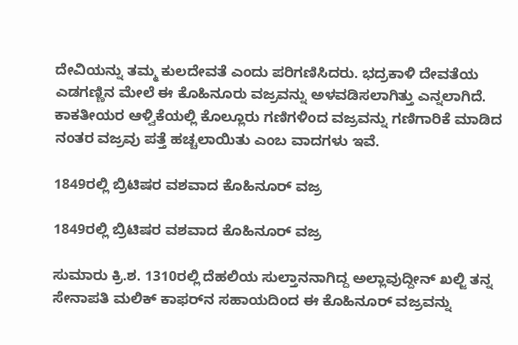ದೇವಿಯನ್ನು ತಮ್ಮ ಕುಲದೇವತೆ ಎಂದು ಪರಿಗಣಿಸಿದರು. ಭದ್ರಕಾಳಿ ದೇವತೆಯ ಎಡಗಣ್ಣಿನ ಮೇಲೆ ಈ ಕೊಹಿನೂರು ವಜ್ರವನ್ನು ಅಳವಡಿಸಲಾಗಿತ್ತು ಎನ್ನಲಾಗಿದೆ. ಕಾಕತೀಯರ ಆಳ್ವಿಕೆಯಲ್ಲಿ ಕೊಲ್ಲೂರು ಗಣಿಗಳಿಂದ ವಜ್ರವನ್ನು ಗಣಿಗಾರಿಕೆ ಮಾಡಿದ ನಂತರ ವಜ್ರವು ಪತ್ತೆ ಹಚ್ಚಲಾಯಿತು ಎಂಬ ವಾದಗಳು ಇವೆ.

1849ರಲ್ಲಿ ಬ್ರಿಟಿಷರ ವಶವಾದ ಕೊಹಿನೂರ್‌ ವಜ್ರ

1849ರಲ್ಲಿ ಬ್ರಿಟಿಷರ ವಶವಾದ ಕೊಹಿನೂರ್‌ ವಜ್ರ

ಸುಮಾರು ಕ್ರಿ.ಶ. 1310ರಲ್ಲಿ ದೆಹಲಿಯ ಸುಲ್ತಾನನಾಗಿದ್ದ ಅಲ್ಲಾವುದ್ದೀನ್ ಖಲ್ಜಿ ತನ್ನ ಸೇನಾಪತಿ ಮಲಿಕ್ ಕಾಫರ್‌ನ ಸಹಾಯದಿಂದ ಈ ಕೊಹಿನೂರ್‌ ವಜ್ರವನ್ನು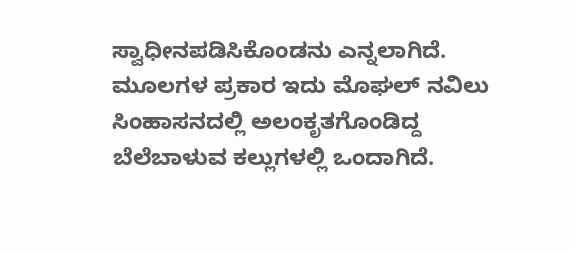ಸ್ವಾಧೀನಪಡಿಸಿಕೊಂಡನು ಎನ್ನಲಾಗಿದೆ. ಮೂಲಗಳ ಪ್ರಕಾರ ಇದು ಮೊಘಲ್ ನವಿಲು ಸಿಂಹಾಸನದಲ್ಲಿ ಅಲಂಕೃತಗೊಂಡಿದ್ದ ಬೆಲೆಬಾಳುವ ಕಲ್ಲುಗಳಲ್ಲಿ ಒಂದಾಗಿದೆ.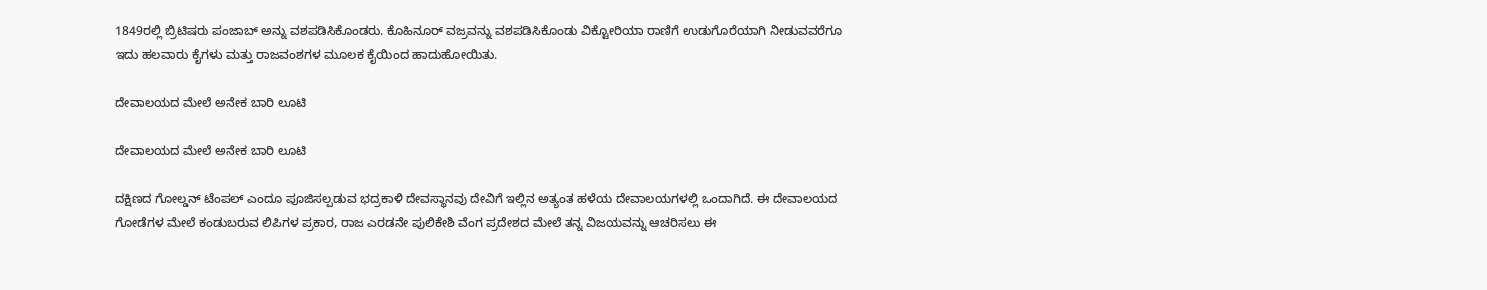1849ರಲ್ಲಿ ಬ್ರಿಟಿಷರು ಪಂಜಾಬ್ ಅನ್ನು ವಶಪಡಿಸಿಕೊಂಡರು. ಕೊಹಿನೂರ್ ವಜ್ರವನ್ನು ವಶಪಡಿಸಿಕೊಂಡು ವಿಕ್ಟೋರಿಯಾ ರಾಣಿಗೆ ಉಡುಗೊರೆಯಾಗಿ ನೀಡುವವರೆಗೂ ಇದು ಹಲವಾರು ಕೈಗಳು ಮತ್ತು ರಾಜವಂಶಗಳ ಮೂಲಕ ಕೈಯಿಂದ ಹಾದುಹೋಯಿತು.

ದೇವಾಲಯದ ಮೇಲೆ ಅನೇಕ ಬಾರಿ ಲೂಟಿ

ದೇವಾಲಯದ ಮೇಲೆ ಅನೇಕ ಬಾರಿ ಲೂಟಿ

ದಕ್ಷಿಣದ ಗೋಲ್ಡನ್ ಟೆಂಪಲ್ ಎಂದೂ ಪೂಜಿಸಲ್ಪಡುವ ಭದ್ರಕಾಳಿ ದೇವಸ್ಥಾನವು ದೇವಿಗೆ ಇಲ್ಲಿನ ಅತ್ಯಂತ ಹಳೆಯ ದೇವಾಲಯಗಳಲ್ಲಿ ಒಂದಾಗಿದೆ. ಈ ದೇವಾಲಯದ ಗೋಡೆಗಳ ಮೇಲೆ ಕಂಡುಬರುವ ಲಿಪಿಗಳ ಪ್ರಕಾರ, ರಾಜ ಎರಡನೇ ಪುಲಿಕೇಶಿ ವೆಂಗ ಪ್ರದೇಶದ ಮೇಲೆ ತನ್ನ ವಿಜಯವನ್ನು ಆಚರಿಸಲು ಈ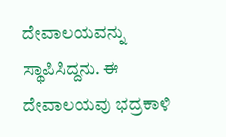ದೇವಾಲಯವನ್ನು ಸ್ಥಾಪಿಸಿದ್ದನು. ಈ ದೇವಾಲಯವು ಭದ್ರಕಾಳಿ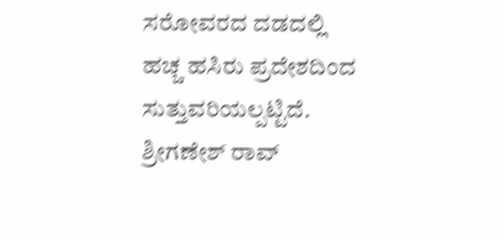ಸರೋವರದ ದಡದಲ್ಲಿ ಹಚ್ಚ ಹಸಿರು ಪ್ರದೇಶದಿಂದ ಸುತ್ತುವರಿಯಲ್ಪಟ್ಟಿದೆ. ಶ್ರೀಗಣೇಶ್ ರಾವ್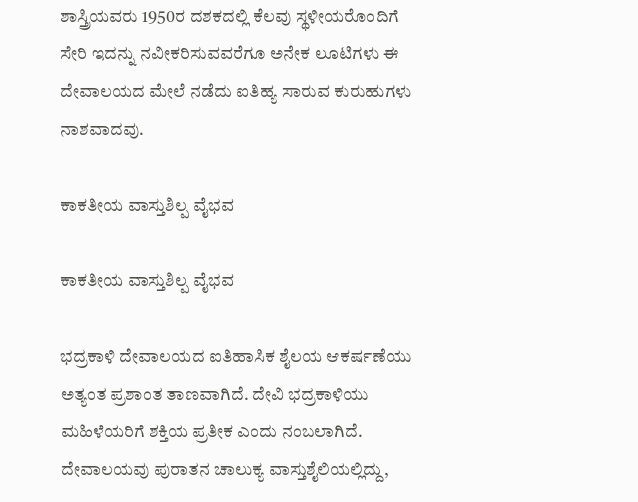ಶಾಸ್ತ್ರಿಯವರು 1950ರ ದಶಕದಲ್ಲಿ ಕೆಲವು ಸ್ಥಳೀಯರೊಂದಿಗೆ ಸೇರಿ ಇದನ್ನು ನವೀಕರಿಸುವವರೆಗೂ ಅನೇಕ ಲೂಟಿಗಳು ಈ ದೇವಾಲಯದ ಮೇಲೆ ನಡೆದು ಐತಿಹ್ಯ ಸಾರುವ ಕುರುಹುಗಳು ನಾಶವಾದವು.

ಕಾಕತೀಯ ವಾಸ್ತುಶಿಲ್ಪ ವೈಭವ

ಕಾಕತೀಯ ವಾಸ್ತುಶಿಲ್ಪ ವೈಭವ

ಭದ್ರಕಾಳಿ ದೇವಾಲಯದ ಐತಿಹಾಸಿಕ ಶೈಲಯ ಆಕರ್ಷಣೆಯು ಅತ್ಯಂತ ಪ್ರಶಾಂತ ತಾಣವಾಗಿದೆ. ದೇವಿ ಭದ್ರಕಾಳಿಯು ಮಹಿಳೆಯರಿಗೆ ಶಕ್ತಿಯ ಪ್ರತೀಕ ಎಂದು ನಂಬಲಾಗಿದೆ. ದೇವಾಲಯವು ಪುರಾತನ ಚಾಲುಕ್ಯ ವಾಸ್ತುಶೈಲಿಯಲ್ಲಿದ್ದು,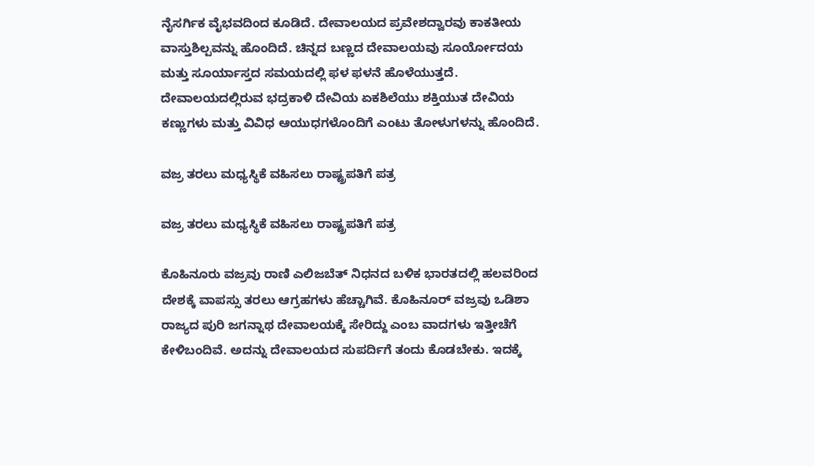ನೈಸರ್ಗಿಕ ವೈಭವದಿಂದ ಕೂಡಿದೆ. ದೇವಾಲಯದ ಪ್ರವೇಶದ್ವಾರವು ಕಾಕತೀಯ ವಾಸ್ತುಶಿಲ್ಪವನ್ನು ಹೊಂದಿದೆ. ಚಿನ್ನದ ಬಣ್ಣದ ದೇವಾಲಯವು ಸೂರ್ಯೋದಯ ಮತ್ತು ಸೂರ್ಯಾಸ್ತದ ಸಮಯದಲ್ಲಿ ಫಳ ಫಳನೆ ಹೊಳೆಯುತ್ತದೆ. ದೇವಾಲಯದಲ್ಲಿರುವ ಭದ್ರಕಾಳಿ ದೇವಿಯ ಏಕಶಿಲೆಯು ಶಕ್ತಿಯುತ ದೇವಿಯ ಕಣ್ಣುಗಳು ಮತ್ತು ವಿವಿಧ ಆಯುಧಗಳೊಂದಿಗೆ ಎಂಟು ತೋಳುಗಳನ್ನು ಹೊಂದಿದೆ.

ವಜ್ರ ತರಲು ಮಧ್ಯಸ್ಥಿಕೆ ವಹಿಸಲು ರಾಷ್ಟ್ರಪತಿಗೆ ಪತ್ರ

ವಜ್ರ ತರಲು ಮಧ್ಯಸ್ಥಿಕೆ ವಹಿಸಲು ರಾಷ್ಟ್ರಪತಿಗೆ ಪತ್ರ

ಕೊಹಿನೂರು ವಜ್ರವು ರಾಣಿ ಎಲಿಜಬೆತ್‌ ನಿಧನದ ಬಳಿಕ ಭಾರತದಲ್ಲಿ ಹಲವರಿಂದ ದೇಶಕ್ಕೆ ವಾಪಸ್ಸು ತರಲು ಆಗ್ರಹಗಳು ಹೆಚ್ಚಾಗಿವೆ. ಕೊಹಿನೂರ್ ವಜ್ರವು ಒಡಿಶಾ ರಾಜ್ಯದ ಪುರಿ ಜಗನ್ನಾಥ ದೇವಾಲಯಕ್ಕೆ ಸೇರಿದ್ದು ಎಂಬ ವಾದಗಳು ಇತ್ತೀಚೆಗೆ ಕೇಳಿಬಂದಿವೆ. ಅದನ್ನು ದೇವಾಲಯದ ಸುಪರ್ದಿಗೆ ತಂದು ಕೊಡಬೇಕು. ಇದಕ್ಕೆ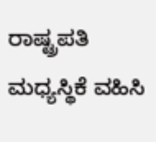ರಾಷ್ಟ್ರಪತಿ ಮಧ್ಯಸ್ಥಿಕೆ ವಹಿಸಿ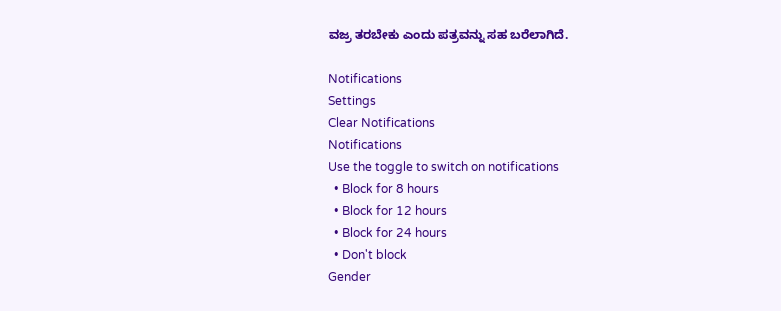ವಜ್ರ ತರಬೇಕು ಎಂದು ಪತ್ರವನ್ನು ಸಹ ಬರೆಲಾಗಿದೆ.

Notifications
Settings
Clear Notifications
Notifications
Use the toggle to switch on notifications
  • Block for 8 hours
  • Block for 12 hours
  • Block for 24 hours
  • Don't block
Gender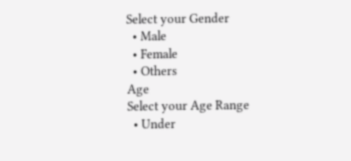Select your Gender
  • Male
  • Female
  • Others
Age
Select your Age Range
  • Under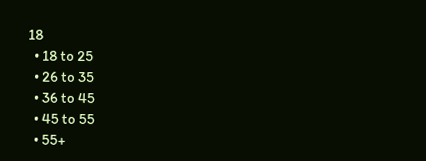18
  • 18 to 25
  • 26 to 35
  • 36 to 45
  • 45 to 55
  • 55+